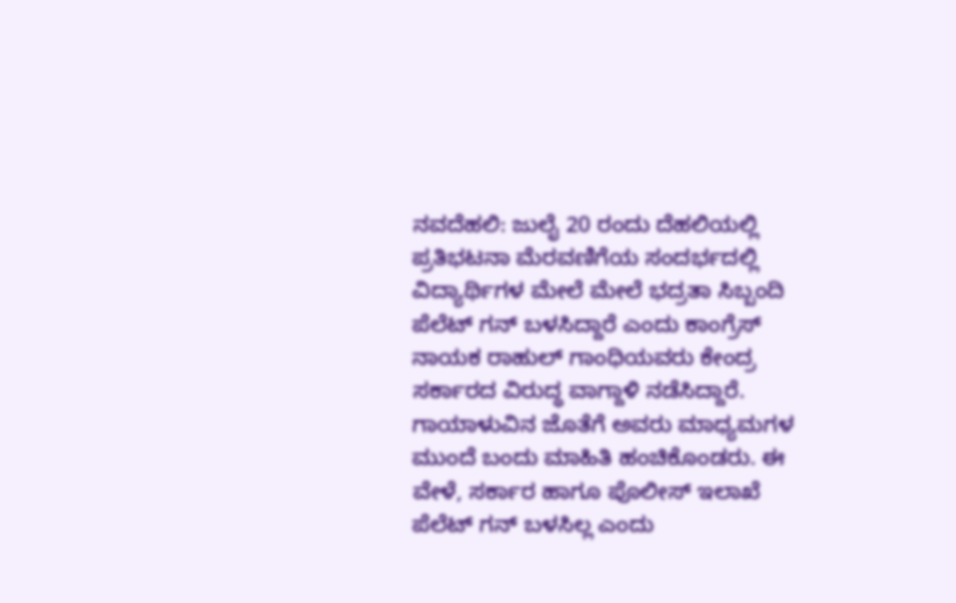ನವದೆಹಲಿ: ಜುಲೈ 20 ರಂದು ದೆಹಲಿಯಲ್ಲಿ ಪ್ರತಿಭಟನಾ ಮೆರವಣಿಗೆಯ ಸಂದರ್ಭದಲ್ಲಿ ವಿದ್ಯಾರ್ಥಿಗಳ ಮೇಲೆ ಮೇಲೆ ಭದ್ರತಾ ಸಿಬ್ಬಂದಿ ಪೆಲೆಟ್ ಗನ್ ಬಳಸಿದ್ದಾರೆ ಎಂದು ಕಾಂಗ್ರೆಸ್ ನಾಯಕ ರಾಹುಲ್ ಗಾಂಧಿಯವರು ಕೇಂದ್ರ ಸರ್ಕಾರದ ವಿರುದ್ಧ ವಾಗ್ದಾಳಿ ನಡೆಸಿದ್ದಾರೆ. ಗಾಯಾಳುವಿನ ಜೊತೆಗೆ ಅವರು ಮಾಧ್ಯಮಗಳ ಮುಂದೆ ಬಂದು ಮಾಹಿತಿ ಹಂಚಿಕೊಂಡರು. ಈ ವೇಳೆ, ಸರ್ಕಾರ ಹಾಗೂ ಪೊಲೀಸ್ ಇಲಾಖೆ ಪೆಲೆಟ್ ಗನ್ ಬಳಸಿಲ್ಲ ಎಂದು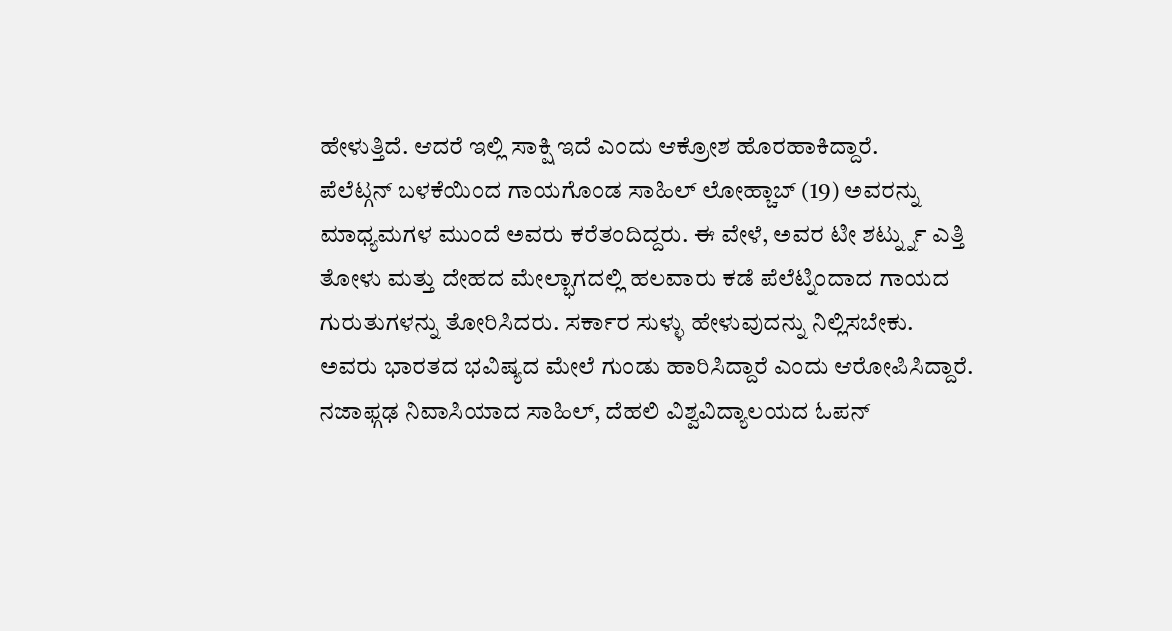ಹೇಳುತ್ತಿದೆ. ಆದರೆ ಇಲ್ಲಿ ಸಾಕ್ಷಿ ಇದೆ ಎಂದು ಆಕ್ರೋಶ ಹೊರಹಾಕಿದ್ದಾರೆ.
ಪೆಲೆಟ್ಗನ್ ಬಳಕೆಯಿಂದ ಗಾಯಗೊಂಡ ಸಾಹಿಲ್ ಲೋಹ್ಚಾಬ್ (19) ಅವರನ್ನು ಮಾಧ್ಯಮಗಳ ಮುಂದೆ ಅವರು ಕರೆತಂದಿದ್ದರು. ಈ ವೇಳೆ, ಅವರ ಟೀ ಶರ್ಟ್ನ್ನು ಎತ್ತಿ ತೋಳು ಮತ್ತು ದೇಹದ ಮೇಲ್ಭಾಗದಲ್ಲಿ ಹಲವಾರು ಕಡೆ ಪೆಲೆಟ್ನಿಂದಾದ ಗಾಯದ ಗುರುತುಗಳನ್ನು ತೋರಿಸಿದರು. ಸರ್ಕಾರ ಸುಳ್ಳು ಹೇಳುವುದನ್ನು ನಿಲ್ಲಿಸಬೇಕು. ಅವರು ಭಾರತದ ಭವಿಷ್ಯದ ಮೇಲೆ ಗುಂಡು ಹಾರಿಸಿದ್ದಾರೆ ಎಂದು ಆರೋಪಿಸಿದ್ದಾರೆ. ನಜಾಫ್ಗಢ ನಿವಾಸಿಯಾದ ಸಾಹಿಲ್, ದೆಹಲಿ ವಿಶ್ವವಿದ್ಯಾಲಯದ ಓಪನ್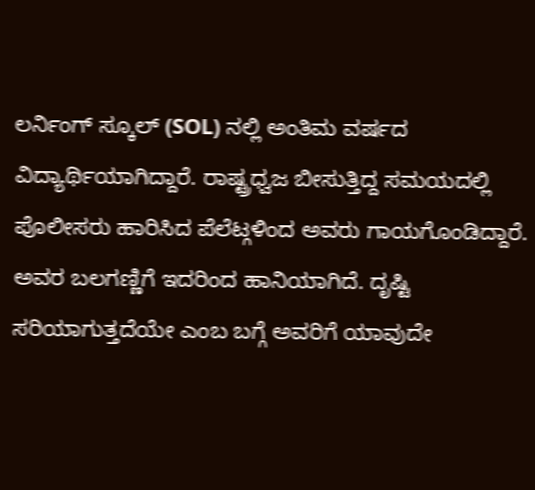ಲರ್ನಿಂಗ್ ಸ್ಕೂಲ್ (SOL) ನಲ್ಲಿ ಅಂತಿಮ ವರ್ಷದ ವಿದ್ಯಾರ್ಥಿಯಾಗಿದ್ದಾರೆ. ರಾಷ್ಟ್ರಧ್ವಜ ಬೀಸುತ್ತಿದ್ದ ಸಮಯದಲ್ಲಿ ಪೊಲೀಸರು ಹಾರಿಸಿದ ಪೆಲೆಟ್ಗಳಿಂದ ಅವರು ಗಾಯಗೊಂಡಿದ್ದಾರೆ. ಅವರ ಬಲಗಣ್ಣಿಗೆ ಇದರಿಂದ ಹಾನಿಯಾಗಿದೆ. ದೃಷ್ಟಿ ಸರಿಯಾಗುತ್ತದೆಯೇ ಎಂಬ ಬಗ್ಗೆ ಅವರಿಗೆ ಯಾವುದೇ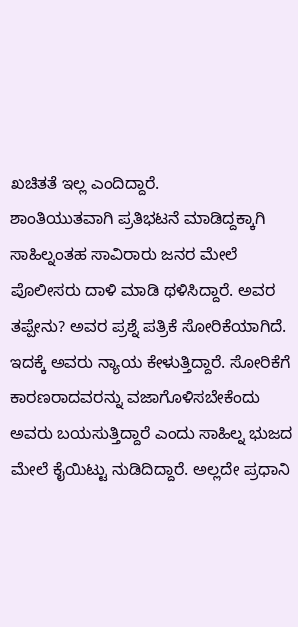ಖಚಿತತೆ ಇಲ್ಲ ಎಂದಿದ್ದಾರೆ.
ಶಾಂತಿಯುತವಾಗಿ ಪ್ರತಿಭಟನೆ ಮಾಡಿದ್ದಕ್ಕಾಗಿ ಸಾಹಿಲ್ನಂತಹ ಸಾವಿರಾರು ಜನರ ಮೇಲೆ ಪೊಲೀಸರು ದಾಳಿ ಮಾಡಿ ಥಳಿಸಿದ್ದಾರೆ. ಅವರ ತಪ್ಪೇನು? ಅವರ ಪ್ರಶ್ನೆ ಪತ್ರಿಕೆ ಸೋರಿಕೆಯಾಗಿದೆ. ಇದಕ್ಕೆ ಅವರು ನ್ಯಾಯ ಕೇಳುತ್ತಿದ್ದಾರೆ. ಸೋರಿಕೆಗೆ ಕಾರಣರಾದವರನ್ನು ವಜಾಗೊಳಿಸಬೇಕೆಂದು ಅವರು ಬಯಸುತ್ತಿದ್ದಾರೆ ಎಂದು ಸಾಹಿಲ್ನ ಭುಜದ ಮೇಲೆ ಕೈಯಿಟ್ಟು ನುಡಿದಿದ್ದಾರೆ. ಅಲ್ಲದೇ ಪ್ರಧಾನಿ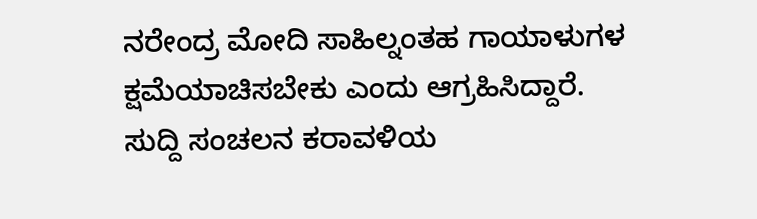ನರೇಂದ್ರ ಮೋದಿ ಸಾಹಿಲ್ನಂತಹ ಗಾಯಾಳುಗಳ ಕ್ಷಮೆಯಾಚಿಸಬೇಕು ಎಂದು ಆಗ್ರಹಿಸಿದ್ದಾರೆ.
ಸುದ್ದಿ ಸಂಚಲನ ಕರಾವಳಿಯ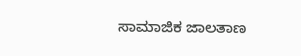ಸಾಮಾಜಿಕ ಜಾಲತಾಣ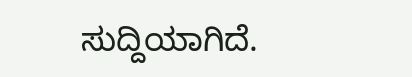ಸುದ್ದಿಯಾಗಿದೆ.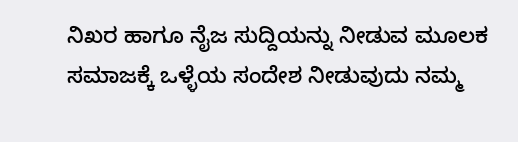ನಿಖರ ಹಾಗೂ ನೈಜ ಸುದ್ದಿಯನ್ನು ನೀಡುವ ಮೂಲಕ ಸಮಾಜಕ್ಕೆ ಒಳ್ಳೆಯ ಸಂದೇಶ ನೀಡುವುದು ನಮ್ಮ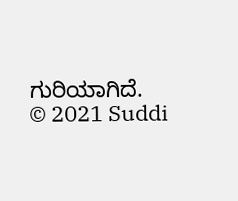ಗುರಿಯಾಗಿದೆ.
© 2021 Suddi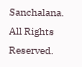Sanchalana. All Rights Reserved.